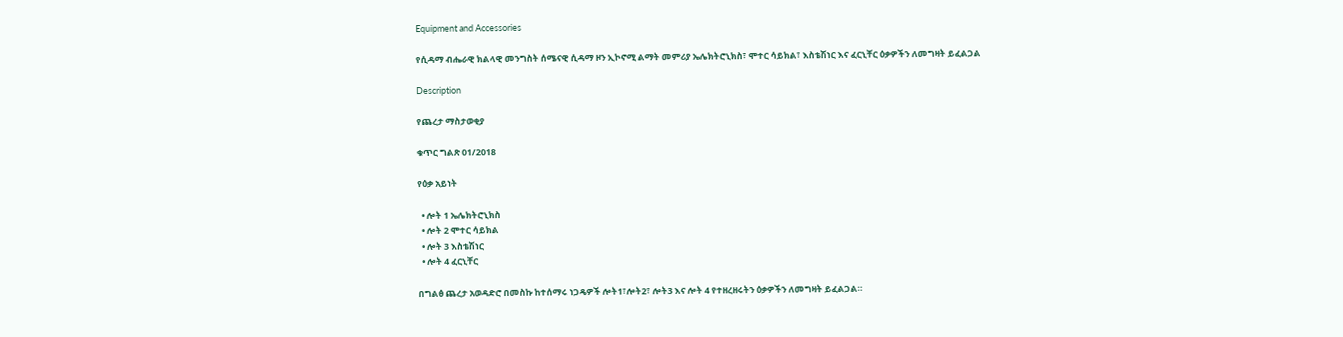Equipment and Accessories

የሲዳማ ብሔራዊ ክልላዊ መንግስት ሰሜናዊ ሲዳማ ዞን ኢኮኖሚ ልማት መምሪያ ኤሌክትሮኒክስ፣ ሞተር ሳይክል፣ እስቴሽነር እና ፈርኒቸር ዕቃዎችን ለመግዛት ይፈልጋል

Description

የጨረታ ማስታወቂያ

ቁጥር ግልጽ 01/2018

የዕቃ አይነት

  • ሎት 1 ኤሌክትሮኒክስ
  • ሎት 2 ሞተር ሳይክል
  • ሎት 3 እስቴሽነር
  • ሎት 4 ፈርኒቸር

በግልፅ ጨረታ አወዳድሮ በመስኩ ከተሰማሩ ነጋዴዎች ሎት1፣ሎት2፣ ሎት3 እና ሎት 4 የተዘረዘሩትን ዕቃዎችን ለመግዛት ይፈልጋል።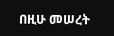በዚሁ መሠረት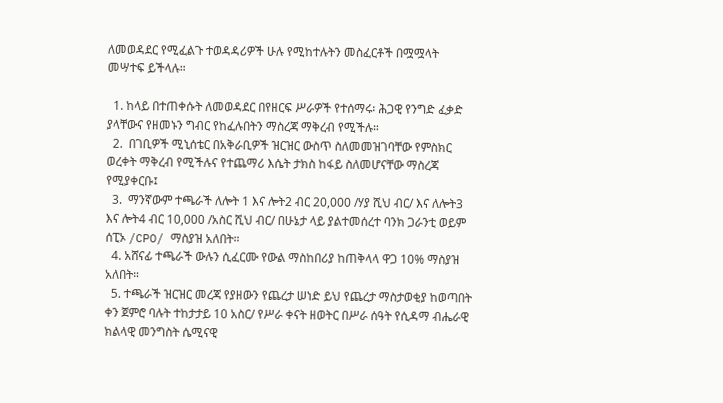ለመወዳደር የሚፈልጉ ተወዳዳሪዎች ሁሉ የሚከተሉትን መስፈርቶች በሟሟላት መሣተፍ ይችላሉ።

  1. ከላይ በተጠቀሱት ለመወዳደር በየዘርፍ ሥራዎች የተሰማሩ፡ ሕጋዊ የንግድ ፈቃድ ያላቸውና የዘመኑን ግብር የከፈሉበትን ማስረጃ ማቅረብ የሚችሉ።
  2.  በገቢዎች ሚኒሰቴር በአቅራቢዎች ዝርዝር ውስጥ ስለመመዝገባቸው የምስክር ወረቀት ማቅረብ የሚችሉና የተጨማሪ እሴት ታክስ ከፋይ ስለመሆናቸው ማስረጃ የሚያቀርቡ፤
  3.  ማንኛውም ተጫራች ለሎት 1 እና ሎት2 ብር 20,000 /ሃያ ሺህ ብር/ እና ለሎት3 እና ሎት4 ብር 10,000 /አስር ሺህ ብር/ በሁኔታ ላይ ያልተመሰረተ ባንክ ጋራንቲ ወይም ሰፒኦ /CPO/ ማስያዝ አለበት።
  4. አሸናፊ ተጫራች ውሉን ሲፈርሙ የውል ማስከበሪያ ከጠቅላላ ዋጋ 10% ማስያዝ አለበት።
  5. ተጫራች ዝርዝር መረጃ የያዘውን የጨረታ ሠነድ ይህ የጨረታ ማስታወቂያ ከወጣበት ቀን ጀምሮ ባሉት ተከታታይ 10 አስር/ የሥራ ቀናት ዘወትር በሥራ ሰዓት የሲዳማ ብሔራዊ ክልላዊ መንግስት ሴሚናዊ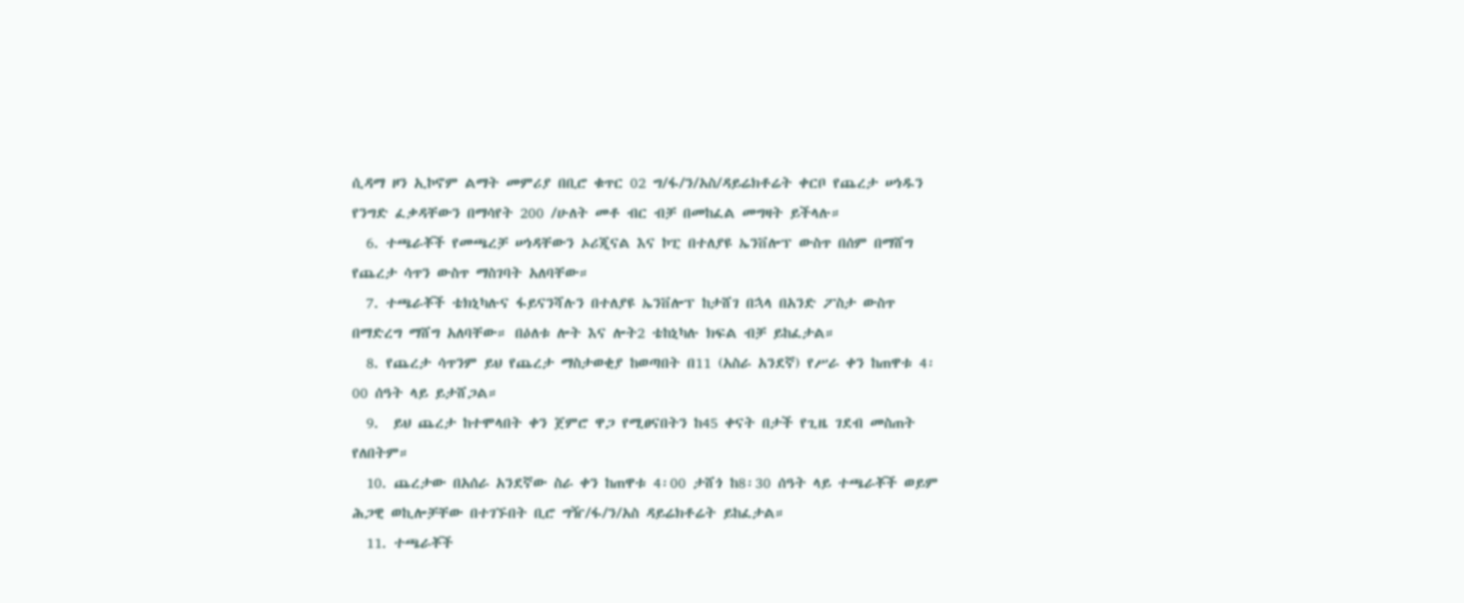ሲዳማ ዞን ኢኮኖም ልማት መምሪያ በቢሮ ቁጥር 02 ግ/ፋ/ን/አስ/ዳይሬክቶሬት ቀርቦ የጨረታ ሠነዱን የንግድ ፈቃዳቸውን በማሳየት 200 /ሁለት መቶ ብር ብቻ በመከፈል መግዛት ይችላሉ።
  6. ተጫራቾች የመጫረቻ ሠነዳቸውን ኦሪጂናል እና ኮፒ በተለያዩ ኤንቨሎፕ ውስጥ በሰም በማሸግ የጨረታ ሳጥን ውስጥ ማስገባት አለባቸው።
  7. ተጫራቾች ቴክኒካሉና ፋይናንሻሉን በተለያዩ ኤንቨሎፕ ከታሸገ በኋላ በአንድ ፖስታ ውስጥ በማድረግ ማሸግ አለባቸው። በዕለቱ ሎት እና ሎት2 ቴከኒካሉ ክፍል ብቻ ይከፈታል።
  8. የጨረታ ሳጥንም ይህ የጨረታ ማስታወቂያ ከወጣበት በ11 (አስራ አንደኛ) የሥራ ቀን ከጠዋቱ 4፡00 ሰዓት ላይ ይታሸጋል።
  9.  ይህ ጨረታ ከተሞላበት ቀን ጀምሮ ዋጋ የሚፀናበትን ከ45 ቀናት በታች የጊዜ ገደብ መስጠት የለበትም።
  10. ጨረታው በአሰራ አንደኛው ስራ ቀን ከጠዋቱ 4፡00 ታሸጎ ከ8፡30 ሰዓት ላይ ተጫራቾች ወይም ሕጋዊ ወኪሎቻቸው በተገኙበት ቢሮ ግዥ/ፋ/ን/አስ ዳይሬክቶሬት ይከፈታል።
  11. ተጫራቾች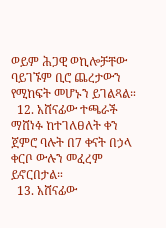ወይም ሕጋዊ ወኪሎቻቸው ባይገኙም ቢሮ ጨረታውን የሚከፍት መሆኑን ይገልጻል።
  12. አሸናፊው ተጫራች ማሸነፉ ከተገለፀለት ቀን ጀምሮ ባሉት በ7 ቀናት በኃላ ቀርቦ ውሉን መፈረም ይኖርበታል።
  13. አሸናፊው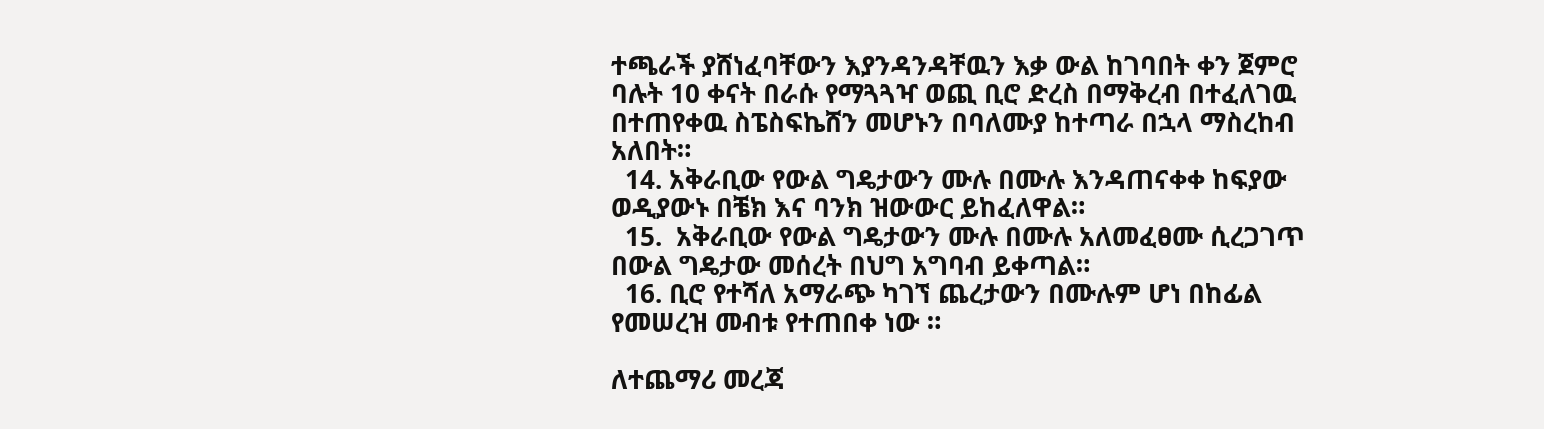ተጫራች ያሸነፈባቸውን እያንዳንዳቸዉን እቃ ውል ከገባበት ቀን ጀምሮ ባሉት 10 ቀናት በራሱ የማጓጓዣ ወጪ ቢሮ ድረስ በማቅረብ በተፈለገዉ በተጠየቀዉ ስፔስፍኬሸን መሆኑን በባለሙያ ከተጣራ በኋላ ማስረከብ አለበት።
  14. አቅራቢው የውል ግዴታውን ሙሉ በሙሉ እንዳጠናቀቀ ከፍያው ወዲያውኑ በቼክ እና ባንክ ዝውውር ይከፈለዋል።
  15.  አቅራቢው የውል ግዴታውን ሙሉ በሙሉ አለመፈፀሙ ሲረጋገጥ በውል ግዴታው መሰረት በህግ አግባብ ይቀጣል።
  16. ቢሮ የተሻለ አማራጭ ካገኘ ጨረታውን በሙሉም ሆነ በከፊል የመሠረዝ መብቱ የተጠበቀ ነው ።

ለተጨማሪ መረጃ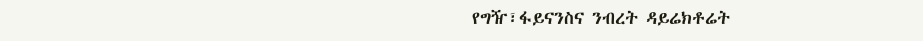የግዥ፣ፋይናንስና ንብረት ዳይሬክቶሬት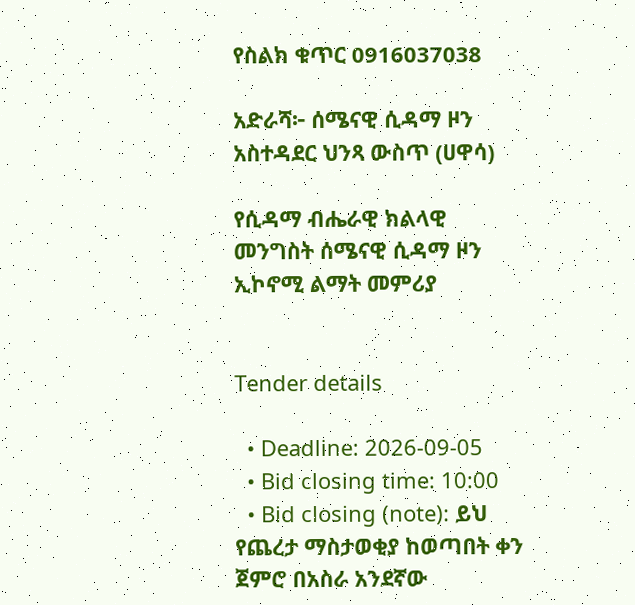የስልክ ቁጥር 0916037038

አድራሻ፦ ሰሜናዊ ሲዳማ ዞን አስተዳደር ህንጻ ውስጥ (ሀዋሳ)

የሲዳማ ብሔራዊ ክልላዊ መንግስት ሰሜናዊ ሲዳማ ዞን ኢኮኖሚ ልማት መምሪያ


Tender details

  • Deadline: 2026-09-05
  • Bid closing time: 10:00
  • Bid closing (note): ይህ የጨረታ ማስታወቂያ ከወጣበት ቀን ጀምሮ በአስራ አንደኛው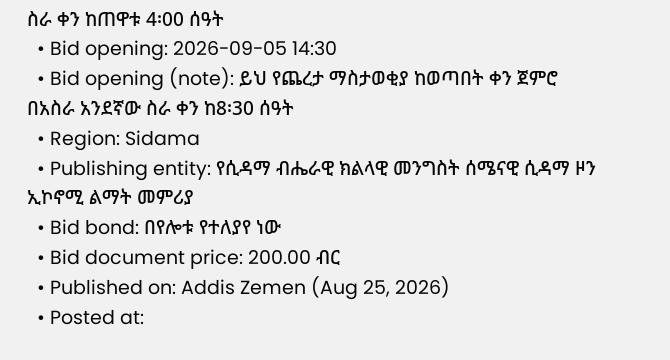ስራ ቀን ከጠዋቱ 4፡00 ሰዓት
  • Bid opening: 2026-09-05 14:30
  • Bid opening (note): ይህ የጨረታ ማስታወቂያ ከወጣበት ቀን ጀምሮ በአስራ አንደኛው ስራ ቀን ከ8፡30 ሰዓት
  • Region: Sidama
  • Publishing entity: የሲዳማ ብሔራዊ ክልላዊ መንግስት ሰሜናዊ ሲዳማ ዞን ኢኮኖሚ ልማት መምሪያ
  • Bid bond: በየሎቱ የተለያየ ነው
  • Bid document price: 200.00 ብር
  • Published on: Addis Zemen (Aug 25, 2026)
  • Posted at: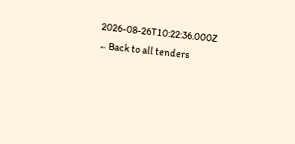2026-08-26T10:22:36.000Z
← Back to all tenders